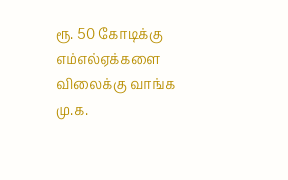ரூ. 50 கோடிக்கு எம்எல்ஏக்களை விலைக்கு வாங்க மு.க.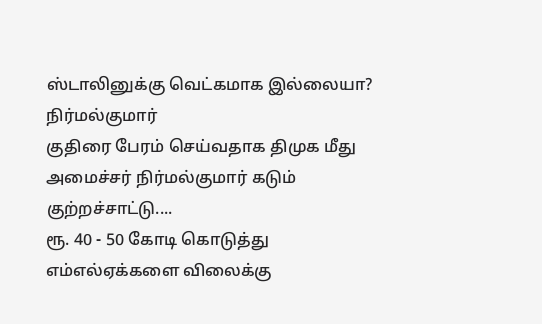ஸ்டாலினுக்கு வெட்கமாக இல்லையா? நிர்மல்குமார்
குதிரை பேரம் செய்வதாக திமுக மீது அமைச்சர் நிர்மல்குமார் கடும் குற்றச்சாட்டு....
ரூ. 40 - 50 கோடி கொடுத்து எம்எல்ஏக்களை விலைக்கு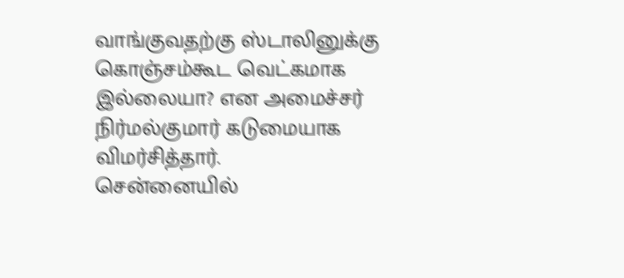வாங்குவதற்கு ஸ்டாலினுக்கு கொஞ்சம்கூட வெட்கமாக இல்லையா? என அமைச்சர் நிர்மல்குமார் கடுமையாக விமர்சித்தார்.
சென்னையில்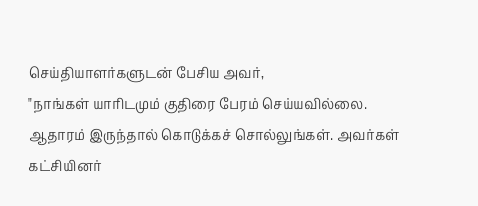செய்தியாளர்களுடன் பேசிய அவர்,
"நாங்கள் யாரிடமும் குதிரை பேரம் செய்யவில்லை. ஆதாரம் இருந்தால் கொடுக்கச் சொல்லுங்கள். அவர்கள் கட்சியினர்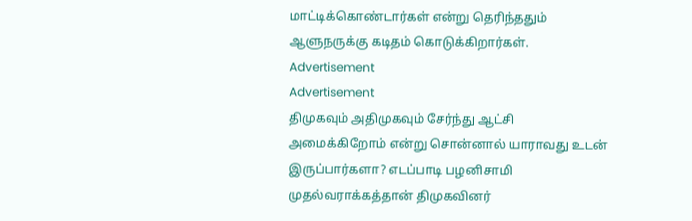மாட்டிக்கொண்டார்கள் என்று தெரிந்ததும் ஆளுநருக்கு கடிதம் கொடுக்கிறார்கள்.
Advertisement
Advertisement
திமுகவும் அதிமுகவும் சேர்ந்து ஆட்சி அமைக்கிறோம் என்று சொன்னால் யாராவது உடன் இருப்பார்களா? எடப்பாடி பழனிசாமி முதல்வராக்கத்தான் திமுகவினர்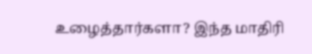உழைத்தார்களா? இந்த மாதிரி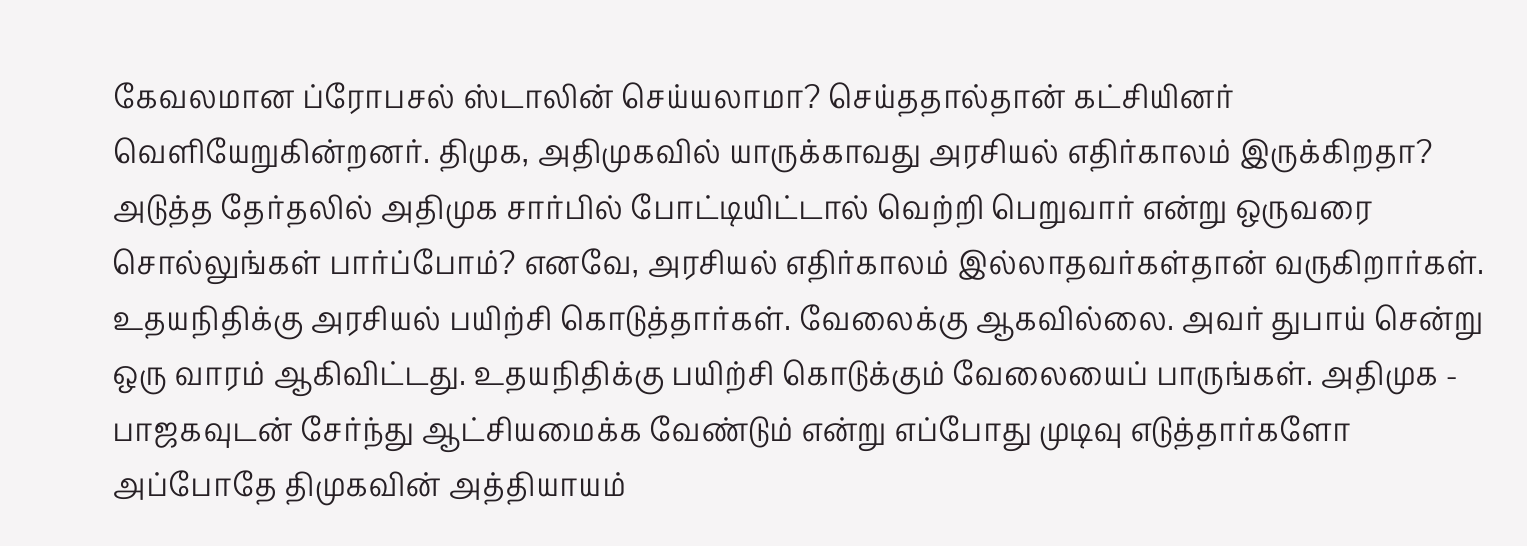கேவலமான ப்ரோபசல் ஸ்டாலின் செய்யலாமா? செய்ததால்தான் கட்சியினர் வெளியேறுகின்றனர். திமுக, அதிமுகவில் யாருக்காவது அரசியல் எதிர்காலம் இருக்கிறதா? அடுத்த தேர்தலில் அதிமுக சார்பில் போட்டியிட்டால் வெற்றி பெறுவார் என்று ஒருவரை சொல்லுங்கள் பார்ப்போம்? எனவே, அரசியல் எதிர்காலம் இல்லாதவர்கள்தான் வருகிறார்கள்.
உதயநிதிக்கு அரசியல் பயிற்சி கொடுத்தார்கள். வேலைக்கு ஆகவில்லை. அவர் துபாய் சென்று ஒரு வாரம் ஆகிவிட்டது. உதயநிதிக்கு பயிற்சி கொடுக்கும் வேலையைப் பாருங்கள். அதிமுக - பாஜகவுடன் சேர்ந்து ஆட்சியமைக்க வேண்டும் என்று எப்போது முடிவு எடுத்தார்களோ அப்போதே திமுகவின் அத்தியாயம்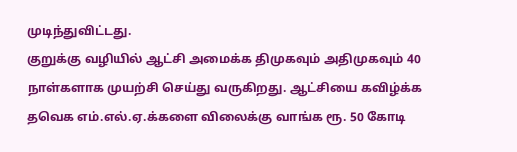முடிந்துவிட்டது.
குறுக்கு வழியில் ஆட்சி அமைக்க திமுகவும் அதிமுகவும் 40 நாள்களாக முயற்சி செய்து வருகிறது. ஆட்சியை கவிழ்க்க தவெக எம்.எல்.ஏ.க்களை விலைக்கு வாங்க ரூ. 50 கோடி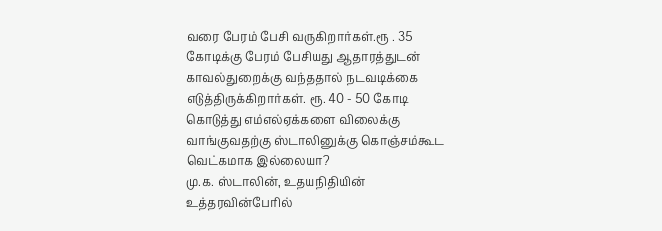வரை பேரம் பேசி வருகிறார்கள்.ரூ . 35 கோடிக்கு பேரம் பேசியது ஆதாரத்துடன் காவல்துறைக்கு வந்ததால் நடவடிக்கை எடுத்திருக்கிறார்கள். ரூ. 40 - 50 கோடி கொடுத்து எம்எல்ஏக்களை விலைக்கு வாங்குவதற்கு ஸ்டாலினுக்கு கொஞ்சம்கூட வெட்கமாக இல்லையா?
மு.க. ஸ்டாலின், உதயநிதியின் உத்தரவின்பேரில்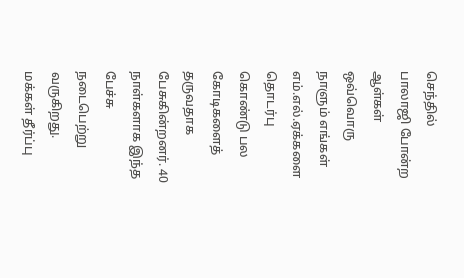செந்தில் பாலாஜி போன்ற ஆள்கள் ஒவ்வொரு நாளும் எங்கள் எம்.எல்.ஏக்களை தொடர்பு கொண்டு பல கோடிகளைத் தருவதாக பேசுகின்றனர். 40 நாள்களாக இந்த பேச்சு நடைபெற்று வருகிறது.
மக்கள் தீர்ப்பு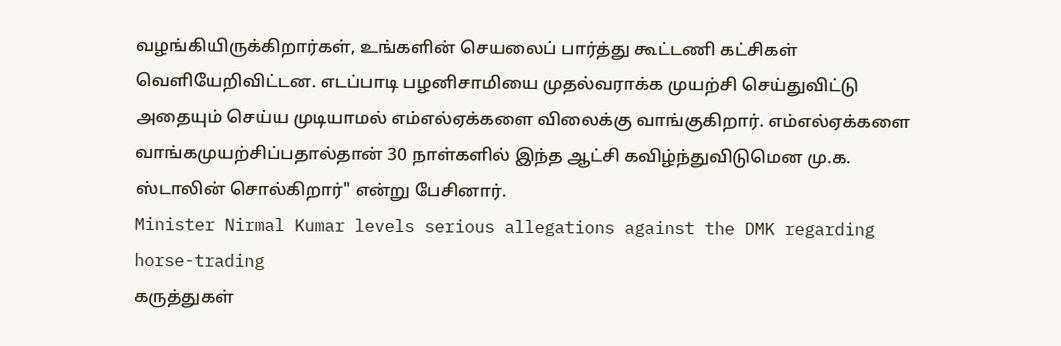வழங்கியிருக்கிறார்கள், உங்களின் செயலைப் பார்த்து கூட்டணி கட்சிகள் வெளியேறிவிட்டன. எடப்பாடி பழனிசாமியை முதல்வராக்க முயற்சி செய்துவிட்டு அதையும் செய்ய முடியாமல் எம்எல்ஏக்களை விலைக்கு வாங்குகிறார். எம்எல்ஏக்களை வாங்கமுயற்சிப்பதால்தான் 30 நாள்களில் இந்த ஆட்சி கவிழ்ந்துவிடுமென மு.க. ஸ்டாலின் சொல்கிறார்" என்று பேசினார்.
Minister Nirmal Kumar levels serious allegations against the DMK regarding horse-trading
கருத்துகள்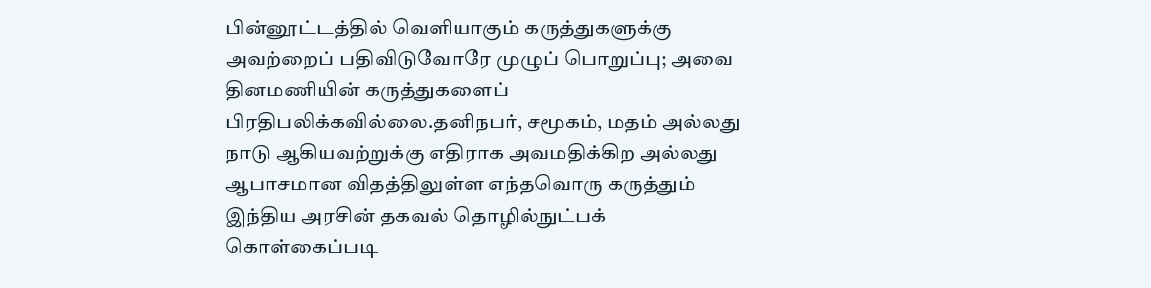பின்னூட்டத்தில் வெளியாகும் கருத்துகளுக்கு அவற்றைப் பதிவிடுவோரே முழுப் பொறுப்பு; அவை தினமணியின் கருத்துகளைப் பிரதிபலிக்கவில்லை.தனிநபர், சமூகம், மதம் அல்லது நாடு ஆகியவற்றுக்கு எதிராக அவமதிக்கிற அல்லது ஆபாசமான விதத்திலுள்ள எந்தவொரு கருத்தும் இந்திய அரசின் தகவல் தொழில்நுட்பக் கொள்கைப்படி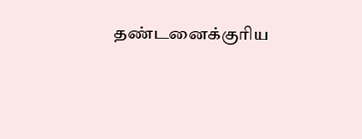தண்டனைக்குரிய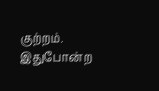குற்றம். இதுபோன்ற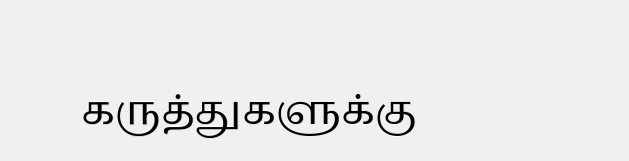கருத்துகளுக்கு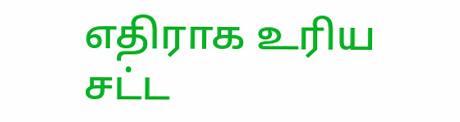எதிராக உரிய சட்ட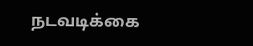நடவடிக்கை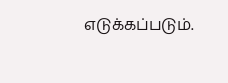எடுக்கப்படும்.